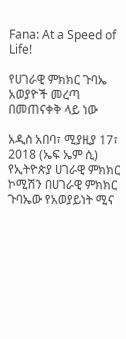Fana: At a Speed of Life!

የሀገራዊ ምክክር ጉባኤ አወያዮች መረጣ በመጠናቀቅ ላይ ነው

አዲስ አበባ፣ ሚያዚያ 17፣ 2018 (ኤፍ ኤም ሲ) የኢትዮጵያ ሀገራዊ ምክክር ኮሚሽን በሀገራዊ ምክክር ጉባኤው የአወያይነት ሚና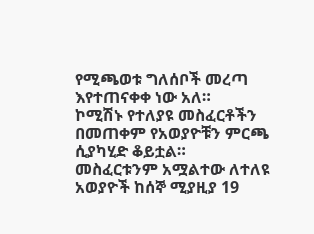የሚጫወቱ ግለሰቦች መረጣ እየተጠናቀቀ ነው አለ።
ኮሚሽኑ የተለያዩ መስፈርቶችን በመጠቀም የአወያዮቹን ምርጫ ሲያካሂድ ቆይቷል።
መስፈርቱንም አሟልተው ለተለዩ አወያዮች ከሰኞ ሚያዚያ 19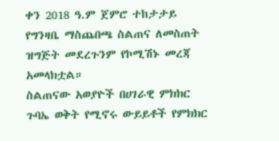ቀን 2018 ዓ.ም ጀምሮ ተከታታይ የግንዛቤ ማስጨበጫ ስልጠና ለመስጠት ዝግጅት መደረጉንም የኮሚሽኑ መረጃ አመላክቷል።
ስልጠናው አወያዮች በሀገራዊ ምክክር ጉባኤ ወቅት የሚኖሩ ውይይቶች የምክክር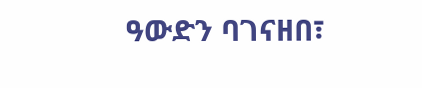ዓውድን ባገናዘበ፣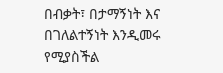በብቃት፣ በታማኝነት እና በገለልተኝነት እንዲመሩ የሚያስችል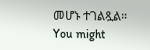መሆኑ ተገልጿል።
You might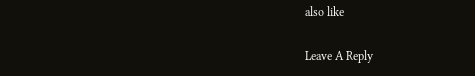also like

Leave A Reply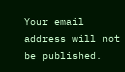Your email address will not be published.